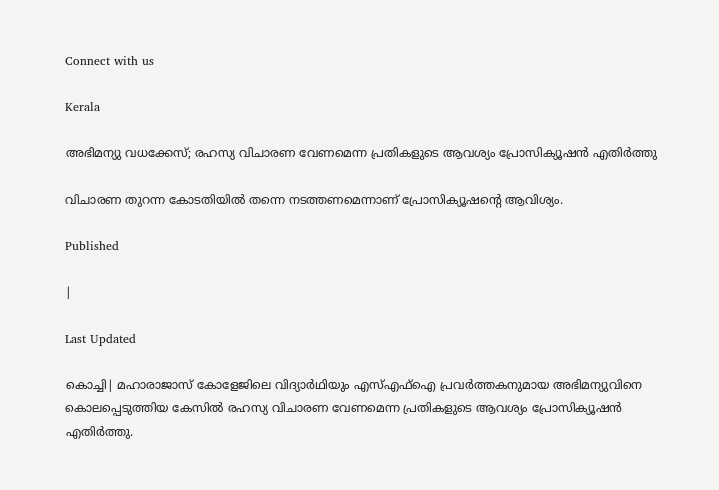Connect with us

Kerala

അഭിമന്യു വധക്കേസ്; രഹസ്യ വിചാരണ വേണമെന്ന പ്രതികളുടെ ആവശ്യം പ്രോസിക്യൂഷന്‍ എതിര്‍ത്തു

വിചാരണ തുറന്ന കോടതിയില്‍ തന്നെ നടത്തണമെന്നാണ് പ്രോസിക്യൂഷന്റെ ആവിശ്യം.

Published

|

Last Updated

കൊച്ചി| മഹാരാജാസ് കോളേജിലെ വിദ്യാര്‍ഥിയും എസ്എഫ്ഐ പ്രവര്‍ത്തകനുമായ അഭിമന്യുവിനെ കൊലപ്പെടുത്തിയ കേസില്‍ രഹസ്യ വിചാരണ വേണമെന്ന പ്രതികളുടെ ആവശ്യം പ്രോസിക്യൂഷന്‍ എതിര്‍ത്തു.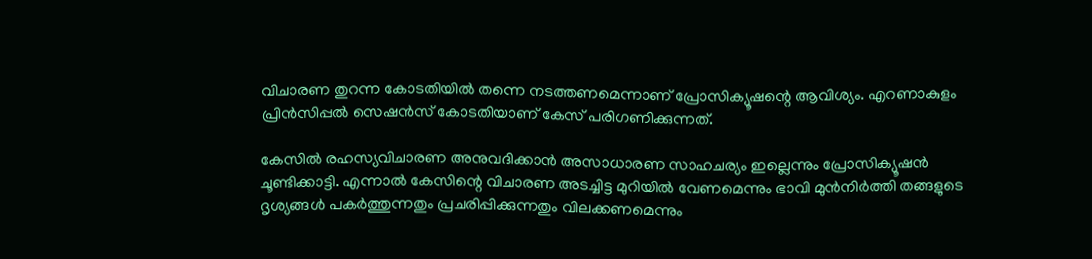വിചാരണ തുറന്ന കോടതിയില്‍ തന്നെ നടത്തണമെന്നാണ് പ്രോസിക്യൂഷന്റെ ആവിശ്യം. എറണാകുളം പ്രിന്‍സിപ്പല്‍ സെഷന്‍സ് കോടതിയാണ് കേസ് പരിഗണിക്കുന്നത്.

കേസില്‍ രഹസ്യവിചാരണ അനുവദിക്കാന്‍ അസാധാരണ സാഹചര്യം ഇല്ലെന്നും പ്രോസിക്യൂഷന്‍ ചൂണ്ടിക്കാട്ടി. എന്നാല്‍ കേസിന്റെ വിചാരണ അടച്ചിട്ട മുറിയില്‍ വേണമെന്നും ഭാവി മുന്‍നിര്‍ത്തി തങ്ങളുടെ ദൃശ്യങ്ങള്‍ പകര്‍ത്തുന്നതും പ്രചരിപ്പിക്കുന്നതും വിലക്കണമെന്നും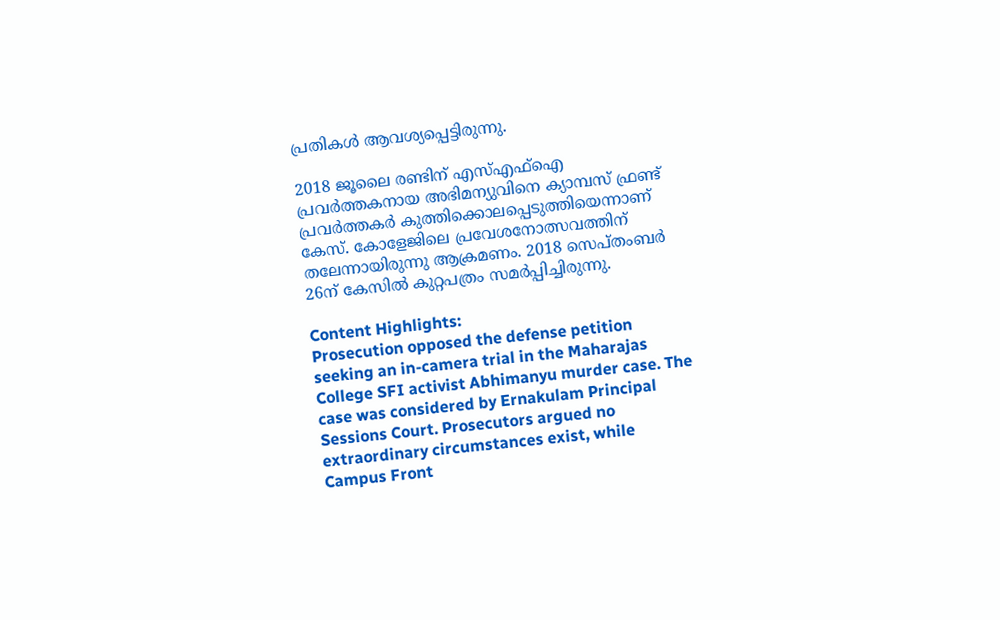പ്രതികള്‍ ആവശ്യപ്പെട്ടിരുന്നു.

2018 ജൂലൈ രണ്ടിന് എസ്എഫ്ഐ പ്രവര്‍ത്തകനായ അഭിമന്യുവിനെ ക്യാമ്പസ് ഫ്രണ്ട് പ്രവര്‍ത്തകര്‍ കുത്തിക്കൊലപ്പെടുത്തിയെന്നാണ് കേസ്. കോളേജിലെ പ്രവേശനോത്സവത്തിന് തലേന്നായിരുന്നു ആക്രമണം. 2018 സെപ്തംബര്‍ 26ന് കേസില്‍ കുറ്റപത്രം സമര്‍പ്പിച്ചിരുന്നു.

Content Highlights:
Prosecution opposed the defense petition seeking an in-camera trial in the Maharajas College SFI activist Abhimanyu murder case. The case was considered by Ernakulam Principal Sessions Court. Prosecutors argued no extraordinary circumstances exist, while Campus Front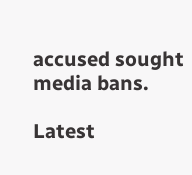accused sought media bans.

Latest